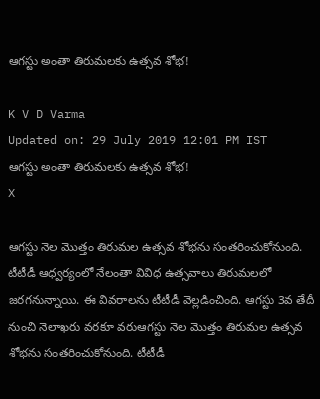ఆగస్టు అంతా తిరుమలకు ఉత్సవ శోభ!

K V D Varma
Updated on: 29 July 2019 12:01 PM IST
ఆగస్టు అంతా తిరుమలకు ఉత్సవ శోభ!
X

ఆగస్టు నెల మొత్తం తిరుమల ఉత్సవ శోభను సంతరించుకోనుంది. టీటీడీ ఆధ్వర్యంలో నేలంతా వివిధ ఉత్సవాలు తిరుమలలో జరగనున్నాయి. ఈ వివరాలను టీటీడీ వెల్లడించింది. ఆగస్టు 3వ తేదీ నుంచి నెలాఖరు వరకూ వరుఆగస్టు నెల మొత్తం తిరుమల ఉత్సవ శోభను సంతరించుకోనుంది. టీటీడీ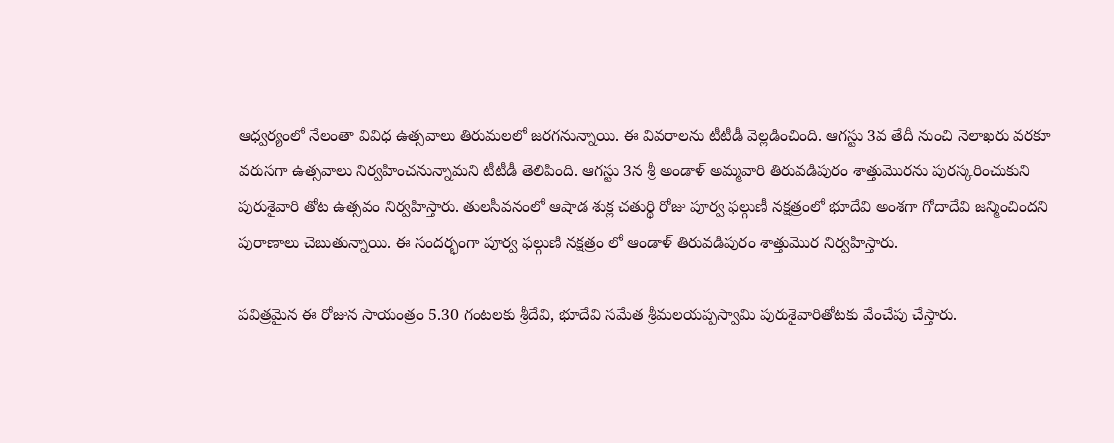ఆధ్వర్యంలో నేలంతా వివిధ ఉత్సవాలు తిరుమలలో జరగనున్నాయి. ఈ వివరాలను టీటీడీ వెల్లడించింది. ఆగస్టు 3వ తేదీ నుంచి నెలాఖరు వరకూ వరుసగా ఉత్సవాలు నిర్వహించనున్నామని టీటీడీ తెలిపింది. ఆగస్టు 3న శ్రీ అండాళ్ అమ్మవారి తిరువడిపురం శాత్తుమొరను పురస్కరించుకుని పురుశైవారి తోట ఉత్సవం నిర్వహిస్తారు. తులసీవనంలో ఆషాడ శుక్ల చతుర్థి రోజు పూర్వ ఫల్గుణీ నక్షత్రంలో భూదేవి అంశగా గోదాదేవి జన్మించిందని పురాణాలు చెబుతున్నాయి. ఈ సందర్భంగా పూర్వ ఫల్గుణి నక్షత్రం లో ఆండాళ్ తిరువడిపురం శాత్తుమొర నిర్వహిస్తారు.

పవిత్రమైన ఈ రోజున సాయంత్రం 5.30 గంటలకు శ్రీదేవి, భూదేవి సమేత శ్రీమలయప్పస్వామి పురుశైవారితోటకు వేంచేపు చేస్తారు.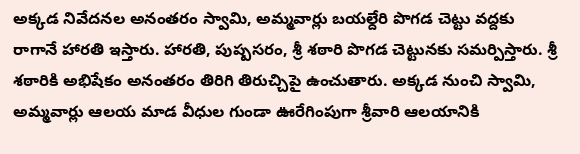అక్కడ నివేదనల అనంతరం స్వామి, అమ్మవార్లు బయల్దేరి పొగడ చెట్టు వద్దకు రాగానే హారతి ఇస్తారు. హారతి, పుష్పసరం, శ్రీ శఠారి పొగడ చెట్టునకు సమర్పిస్తారు. శ్రీ శఠారికి అభిషేకం అనంతరం తిరిగి తిరుచ్చిపై ఉంచుతారు. అక్కడ నుంచి స్వామి, అమ్మవార్లు ఆలయ మాడ వీధుల గుండా ఊరేగింపుగా శ్రీవారి ఆలయానికి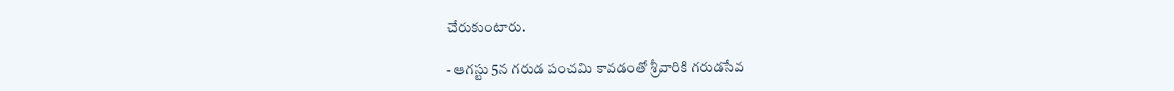చేరుకుంటారు.

- ఆగస్టు 5న గరుడ పంచమి కావడంతో శ్రీవారికి గరుడసేవ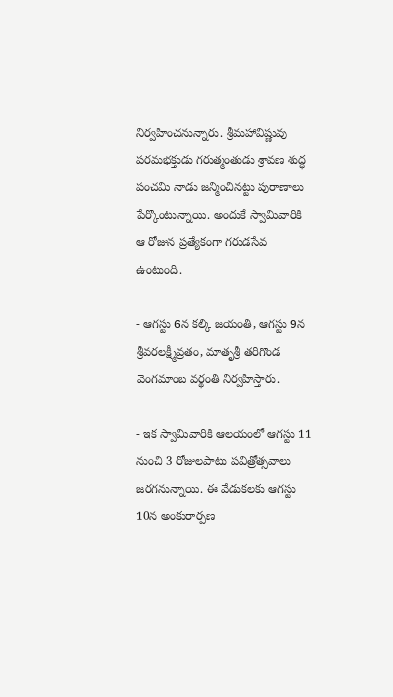నిర్వహించనున్నారు. శ్రీమహావిష్ణువు పరమభక్తుడు గరుత్మంతుడు శ్రావణ శుద్ధ పంచమి నాడు జన్మించినట్టు పురాణాలు పేర్కొంటున్నాయి. అందుకే స్వామివారికి ఆ రోజున ప్రత్యేకంగా గరుడసేవ ఉంటుంది.

- ఆగస్టు 6న క‌ల్కి జ‌యంతి, ఆగస్టు 9న శ్రీవ‌ర‌ల‌క్ష్మీవ్ర‌తం, మాతృశ్రీ తరిగొండ వెంగమాంబ వర్థంతి నిర్వహిస్తారు.

- ఇక స్వామివారికి ఆలయంలో ఆగస్టు 11 నుంచి 3 రోజులపాటు పవిత్రోత్సవాలు జరగనున్నాయి. ఈ వేడుకలకు ఆగస్టు 10న అంకురార్పణ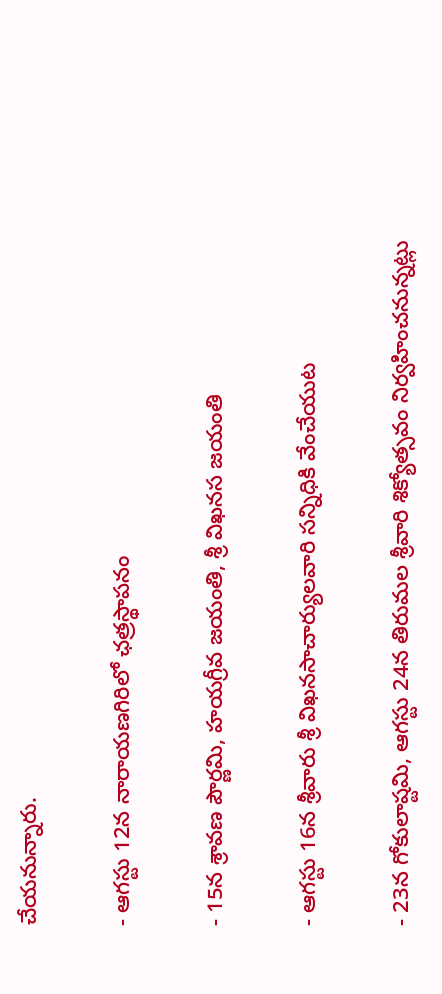చేయనున్నారు.

- ఆగస్టు 12న నారాయణగిరిలో ఛత్రస్థాపనం

- 15న శ్రావణ పౌర్ణమి, హయగ్రీవ జయంతి, శ్రీ విఖనస జయంతి

- ఆగస్టు 16న శ్రీవారు శ్రీ విఖనసాచార్యులవారి సన్నిధికి వేంచేయుట

- 23న గోకులాష్టమి, ఆగ‌స్టు 24న తిరుమల శ్రీవారి శిక్యోత్సవం నిర్వహించనున్నట్లు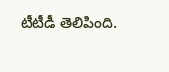టీటీడీ తెలిపింది.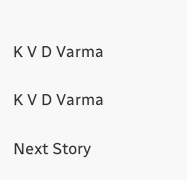K V D Varma

K V D Varma

Next Story